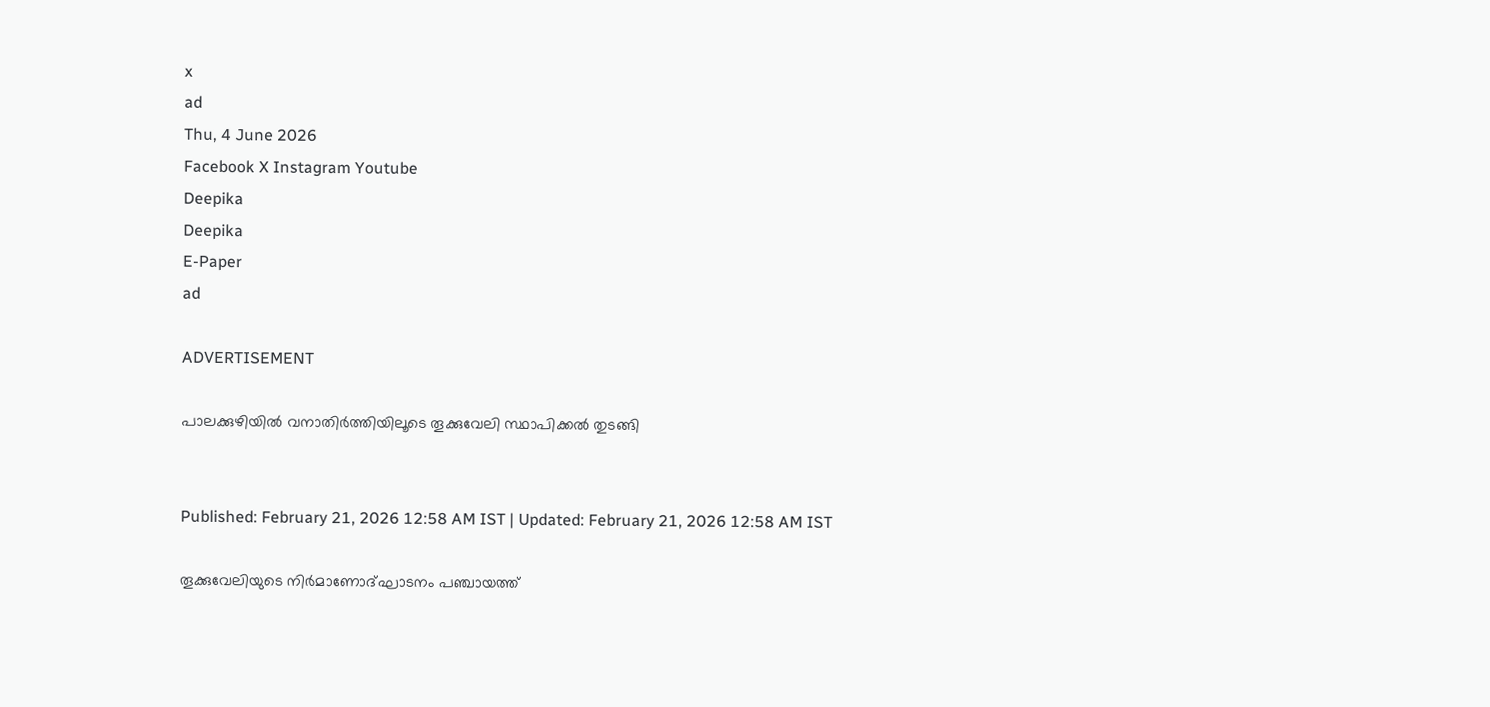x
ad
Thu, 4 June 2026
Facebook X Instagram Youtube
Deepika
Deepika
E-Paper
ad

ADVERTISEMENT

പാലക്കുഴിയിൽ വനാതിർത്തിയിലൂടെ തൂക്കുവേലി സ്ഥാപിക്കൽ തുടങ്ങി


Published: February 21, 2026 12:58 AM IST | Updated: February 21, 2026 12:58 AM IST

തൂക്കുവേലിയുടെ നിർമാണോദ്ഘാടനം പഞ്ചായത്ത്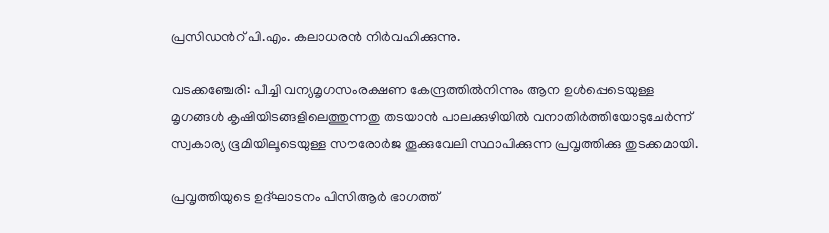പ്രസിഡന്‍റ് പി.എം. കലാധരൻ നിർവഹിക്കുന്നു.

വടക്കഞ്ചേരി: പീച്ചി വന്യമൃഗസംരക്ഷണ കേന്ദ്രത്തിൽനിന്നും ആന ഉൾപ്പെടെയുള്ള മൃഗങ്ങൾ കൃഷിയിടങ്ങളിലെത്തുന്നതു തടയാൻ പാലക്കുഴിയിൽ വനാതിർത്തിയോടുചേർന്ന് സ്വകാര്യ ഭൂമിയിലൂടെയുള്ള സൗരോർജ തൂക്കുവേലി സ്ഥാപിക്കുന്ന പ്രവൃത്തിക്കു തുടക്കമായി.

പ്രവൃത്തിയുടെ ഉദ്ഘാടനം പിസിആർ ഭാഗത്ത്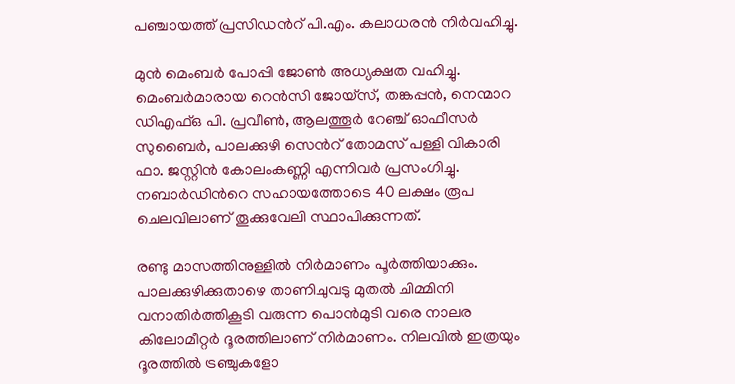പഞ്ചായത്ത് പ്രസിഡന്‍റ് പി.എം. കലാധരൻ നിർവഹിച്ചു.

മുൻ മെംബർ പോപ്പി ജോൺ അധ്യക്ഷത വഹിച്ചു. മെംബർമാരായ റെൻസി ജോയ്സ്, തങ്കപ്പൻ, നെന്മാറ ഡിഎഫ്ഒ പി. പ്രവീൺ, ആലത്തൂർ റേഞ്ച് ഓഫീസർ സുബൈർ, പാലക്കുഴി സെന്‍റ് തോമസ് പള്ളി വികാരി ഫാ. ജസ്റ്റിൻ കോലംകണ്ണി എന്നിവർ പ്രസംഗിച്ചു. നബാർഡിന്‍റെ സഹായത്തോടെ 40 ലക്ഷം രൂപ ചെലവിലാണ് തൂക്കുവേലി സ്ഥാപിക്കുന്നത്.

രണ്ടു മാസത്തിനുള്ളിൽ നിർമാണം പൂർത്തിയാക്കും. പാലക്കുഴിക്കുതാഴെ താണിചുവടു മുതൽ ചിമ്മിനി വനാതിർത്തികൂടി വരുന്ന പൊൻമുടി വരെ നാലര കിലോമീറ്റർ ദൂരത്തിലാണ് നിർമാണം. നിലവിൽ ഇത്രയും ദൂരത്തിൽ ട്രഞ്ചുകളോ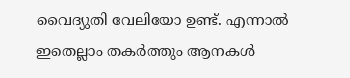വൈദ്യുതി വേലിയോ ഉണ്ട്. എന്നാൽ ഇതെല്ലാം തകർത്തും ആനകൾ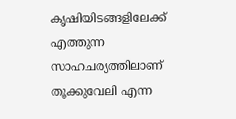കൃഷിയിടങ്ങളിലേക്ക് എത്തുന്ന സാഹചര്യത്തിലാണ് തൂക്കുവേലി എന്ന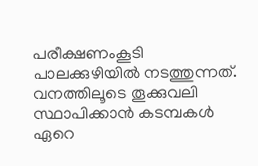പരീക്ഷണംകൂടി പാലക്കുഴിയിൽ നടത്തുന്നത്. വനത്തിലൂടെ തൂക്കുവലി സ്ഥാപിക്കാൻ കടമ്പകൾ ഏറെ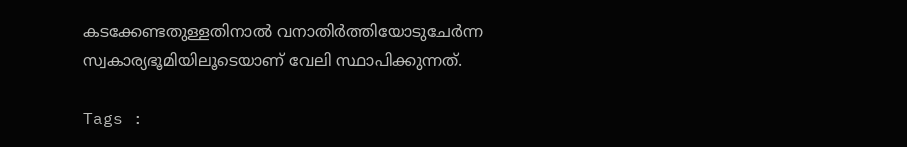കടക്കേണ്ടതുള്ളതിനാൽ വനാതിർത്തിയോടുചേർന്ന സ്വകാര്യഭൂമിയിലൂടെയാണ് വേലി സ്ഥാപിക്കുന്നത്.

Tags :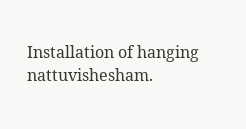Installation of hanging nattuvishesham.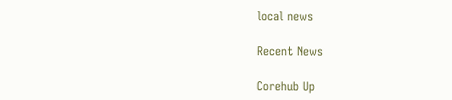local news

Recent News

Corehub Up